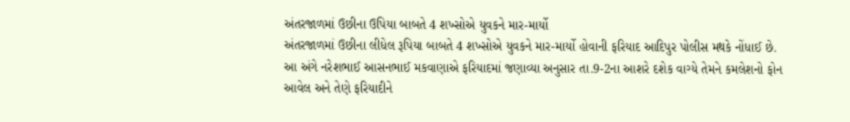અંતરજાળમાં ઉછીના ઉપિયા બાબતે 4 શખ્સોએ યુવકને માર-માર્યો
અંતરજાળમાં ઉછીના લીધેલ રૂપિયા બાબતે 4 શખ્સોએ યુવકને માર-માર્યો હોવાની ફરિયાદ આદિપુર પોલીસ મથકે નોંધાઈ છે.
આ અંગે નરેશભાઈ આસનભાઈ મકવાણાએ ફરિયાદમાં જણાવ્યા અનુસાર તા.9-2ના આશરે દશેક વાગ્યે તેમને કમલેશનો ફોન આવેલ અને તેણે ફરિયાદીને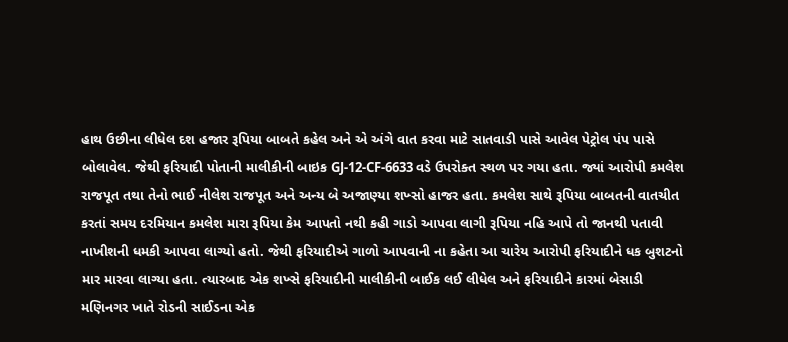હાથ ઉછીના લીધેલ દશ હજાર રૂપિયા બાબતે કહેલ અને એ અંગે વાત કરવા માટે સાતવાડી પાસે આવેલ પેટ્રોલ પંપ પાસે બોલાવેલ. જેથી ફરિયાદી પોતાની માલીકીની બાઇક GJ-12-CF-6633 વડે ઉપરોક્ત સ્થળ પર ગયા હતા. જ્યાં આરોપી કમલેશ રાજપૂત તથા તેનો ભાઈ નીલેશ રાજપૂત અને અન્ય બે અજાણ્યા શખ્સો હાજર હતા. કમલેશ સાથે રૂપિયા બાબતની વાતચીત કરતાં સમય દરમિયાન કમલેશ મારા રૂપિયા કેમ આપતો નથી કહી ગાડો આપવા લાગી રૂપિયા નહિ આપે તો જાનથી પતાવી નાખીશની ધમકી આપવા લાગ્યો હતો. જેથી ફરિયાદીએ ગાળો આપવાની ના કહેતા આ ચારેય આરોપી ફરિયાદીને ધક બુશટનો માર મારવા લાગ્યા હતા. ત્યારબાદ એક શખ્સે ફરિયાદીની માલીકીની બાઈક લઈ લીધેલ અને ફરિયાદીને કારમાં બેસાડી મણિનગર ખાતે રોડની સાઈડના એક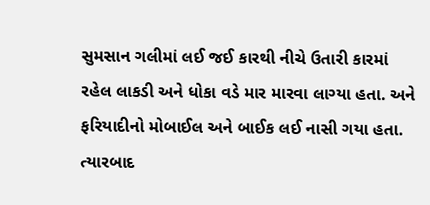સુમસાન ગલીમાં લઈ જઈ કારથી નીચે ઉતારી કારમાં રહેલ લાકડી અને ધોકા વડે માર મારવા લાગ્યા હતા. અને ફરિયાદીનો મોબાઈલ અને બાઈક લઈ નાસી ગયા હતા. ત્યારબાદ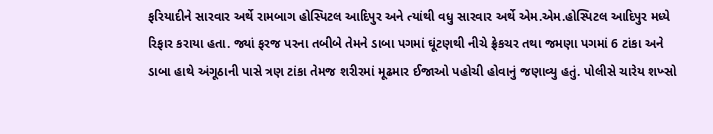ફરિયાદીને સારવાર અર્થે રામબાગ હોસ્પિટલ આદિપુર અને ત્યાંથી વધુ સારવાર અર્થે એમ.એમ.હોસ્પિટલ આદિપુર મધ્યે રિફાર કરાયા હતા. જ્યાં ફરજ પરના તબીબે તેમને ડાબા પગમાં ઘૂંટણથી નીચે ફ્રેકચર તથા જમણા પગમાં 6 ટાંકા અને ડાબા હાથે અંગૂઠાની પાસે ત્રણ ટાંકા તેમજ શરીરમાં મૂઢમાર ઈજાઓ પહોચી હોવાનું જણાવ્યુ હતું. પોલીસે ચારેય શખ્સો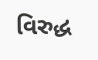વિરુદ્ધ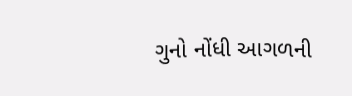ગુનો નોંધી આગળની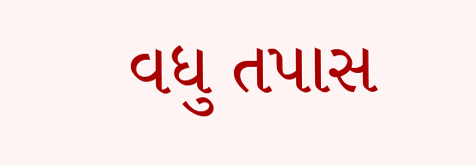વધુ તપાસ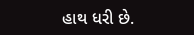હાથ ધરી છે.